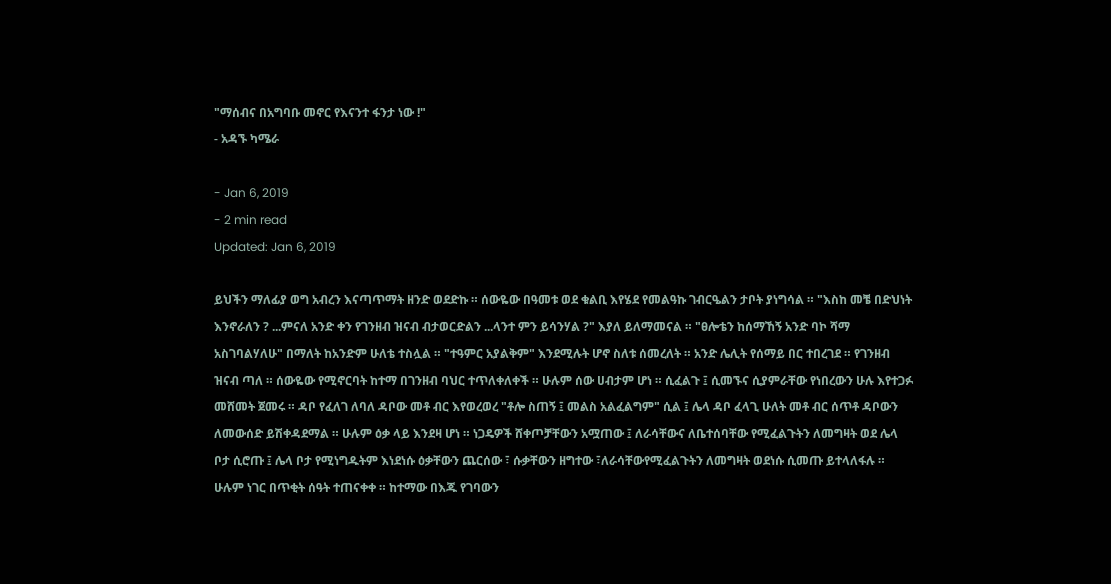"ማሰብና በአግባቡ መኖር የእናንተ ፋንታ ነው !"
- አዳኙ ካሜራ

- Jan 6, 2019
- 2 min read
Updated: Jan 6, 2019

ይህችን ማለፊያ ወግ አብረን እናጣጥማት ዘንድ ወደድኩ ። ሰውዬው በዓመቱ ወደ ቁልቢ እየሄደ የመልዓኩ ገብርዔልን ታቦት ያነግሳል ። "እስከ መቼ በድህነት እንኖራለን ? ...ምናለ አንድ ቀን የገንዘብ ዝናብ ብታወርድልን ...ላንተ ምን ይሳንሃል ?" እያለ ይለማመናል ። "ፀሎቴን ከሰማኸኝ አንድ ባኮ ሻማ አስገባልሃለሁ" በማለት ከአንድም ሁለቴ ተስሏል ። "ተዓምር አያልቅም" እንደሚሉት ሆኖ ስለቱ ሰመረለት ። አንድ ሌሊት የሰማይ በር ተበረገደ ። የገንዘብ ዝናብ ጣለ ። ሰውዬው የሚኖርባት ከተማ በገንዘብ ባህር ተጥለቀለቀች ። ሁሉም ሰው ሀብታም ሆነ ። ሲፈልጉ ፤ ሲመኙና ሲያምራቸው የነበረውን ሁሉ እየተጋፉ መሸመት ጀመሩ ። ዳቦ የፈለገ ለባለ ዳቦው መቶ ብር እየወረወረ "ቶሎ ስጠኝ ፤ መልስ አልፈልግም" ሲል ፤ ሌላ ዳቦ ፈላጊ ሁለት መቶ ብር ሰጥቶ ዳቦውን ለመውሰድ ይሽቀዳደማል ። ሁሉም ዕቃ ላይ እንደዛ ሆነ ። ነጋዴዎች ሸቀጦቻቸውን አሟጠው ፤ ለራሳቸውና ለቤተሰባቸው የሚፈልጉትን ለመግዛት ወደ ሌላ ቦታ ሲሮጡ ፤ ሌላ ቦታ የሚነግዱትም እነደነሱ ዕቃቸውን ጨርሰው ፣ ሱቃቸውን ዘግተው ፣ለራሳቸውየሚፈልጉትን ለመግዛት ወደነሱ ሲመጡ ይተላለፋሉ ። ሁሉም ነገር በጥቂት ሰዓት ተጠናቀቀ ። ከተማው በእጁ የገባውን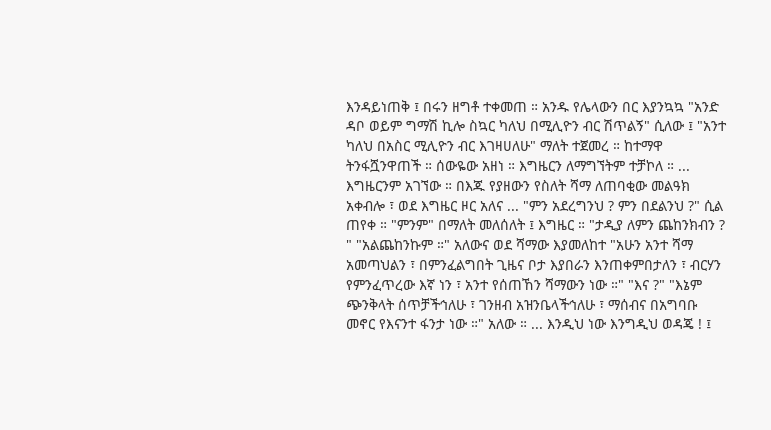እንዳይነጠቅ ፤ በሩን ዘግቶ ተቀመጠ ። አንዱ የሌላውን በር እያንኳኳ "አንድ ዳቦ ወይም ግማሽ ኪሎ ስኳር ካለህ በሚሊዮን ብር ሽጥልኝ" ሲለው ፤ "አንተ ካለህ በአስር ሚሊዮን ብር እገዛሀለሁ" ማለት ተጀመረ ። ከተማዋ ትንፋሿንዋጠች ። ሰውዬው አዘነ ። እግዜርን ለማግኘትም ተቻኮለ ። ... እግዜርንም አገኘው ። በእጁ የያዘውን የስለት ሻማ ለጠባቂው መልዓክ አቀብሎ ፣ ወደ እግዜር ዞር አለና ... "ምን አደረግንህ ? ምን በደልንህ ?" ሲል ጠየቀ ። "ምንም" በማለት መለሰለት ፤ እግዜር ። "ታዲያ ለምን ጨከንክብን ? " "አልጨከንኩም ።" አለውና ወደ ሻማው እያመለከተ "አሁን አንተ ሻማ አመጣህልን ፣ በምንፈልግበት ጊዜና ቦታ እያበራን እንጠቀምበታለን ፣ ብርሃን የምንፈጥረው እኛ ነን ፣ አንተ የሰጠኸን ሻማውን ነው ።" "እና ?" "እኔም ጭንቅላት ሰጥቻችኅለሁ ፣ ገንዘብ አዝንቤላችኅለሁ ፣ ማሰብና በአግባቡ መኖር የእናንተ ፋንታ ነው ።" አለው ። ... እንዲህ ነው እንግዲህ ወዳጄ ! ፤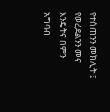የተሰጠንን መክሊት ፤ የወረደልንን መና እንዴትና በምን አግባብ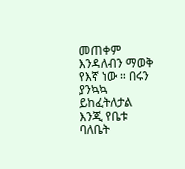መጠቀም እንዳለብን ማወቅ የእኛ ነው ። በሩን ያንኳኳ ይከፈትለታል እንጂ የቤቱ ባለቤት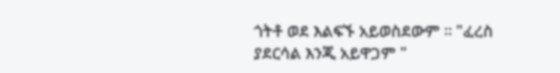ጎትቶ ወደ እልፍኙ አይወስደውም ። "ፈረስ ያደርሳል እንጂ አይዋጋም "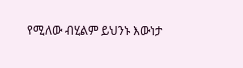የሚለው ብሂልም ይህንኑ እውነታ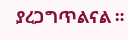ያረጋግጥልናል ።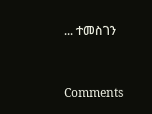... ተመስገን



Comments